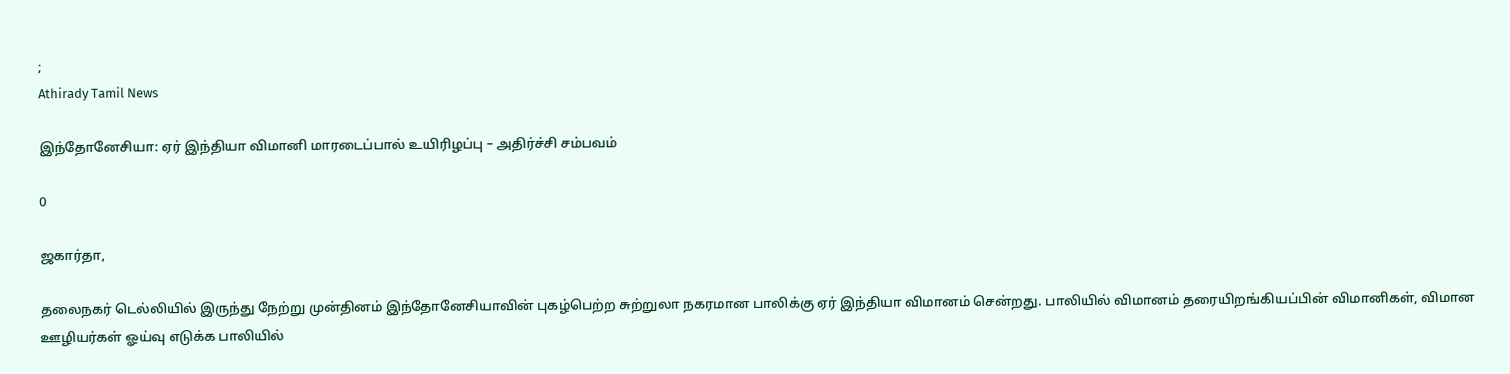;
Athirady Tamil News

இந்தோனேசியா: ஏர் இந்தியா விமானி மாரடைப்பால் உயிரிழப்பு – அதிர்ச்சி சம்பவம்

0

ஜகார்தா,

தலைநகர் டெல்லியில் இருந்து நேற்று முன்தினம் இந்தோனேசியாவின் புகழ்பெற்ற சுற்றுலா நகரமான பாலிக்கு ஏர் இந்தியா விமானம் சென்றது. பாலியில் விமானம் தரையிறங்கியப்பின் விமானிகள், விமான ஊழியர்கள் ஓய்வு எடுக்க பாலியில்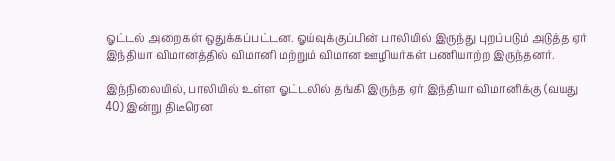ஓட்டல் அறைகள் ஒதுக்கப்பட்டன. ஓய்வுக்குப்பின் பாலியில் இருந்து புறப்படும் அடுத்த ஏர் இந்தியா விமானத்தில் விமானி மற்றும் விமான ஊழியர்கள் பணியாற்ற இருந்தனர்.

இந்நிலையில், பாலியில் உள்ள ஓட்டலில் தங்கி இருந்த ஏர் இந்தியா விமானிக்கு (வயது 40) இன்று திடீரென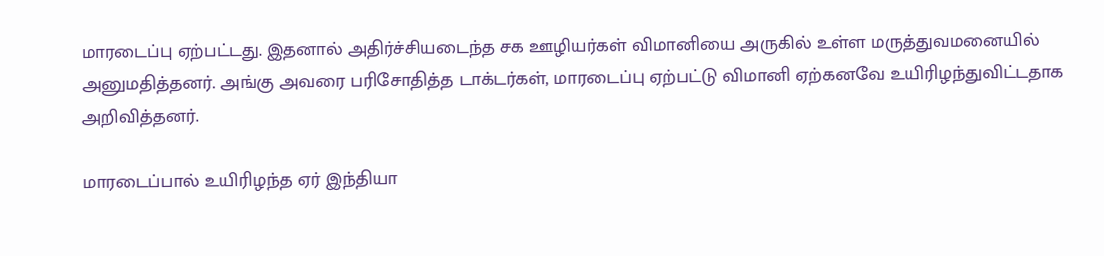மாரடைப்பு ஏற்பட்டது. இதனால் அதிர்ச்சியடைந்த சக ஊழியர்கள் விமானியை அருகில் உள்ள மருத்துவமனையில் அனுமதித்தனர். அங்கு அவரை பரிசோதித்த டாக்டர்கள், மாரடைப்பு ஏற்பட்டு விமானி ஏற்கனவே உயிரிழந்துவிட்டதாக அறிவித்தனர்.

மாரடைப்பால் உயிரிழந்த ஏர் இந்தியா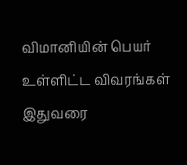விமானியின் பெயர் உள்ளிட்ட விவரங்கள் இதுவரை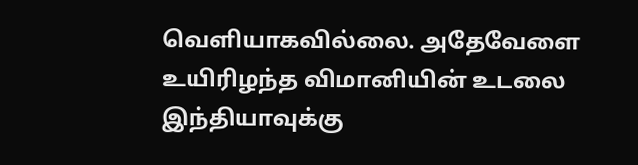வெளியாகவில்லை. அதேவேளை உயிரிழந்த விமானியின் உடலை இந்தியாவுக்கு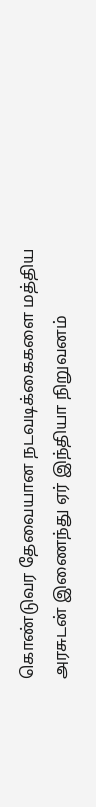கொண்டுவர தேவையான நடவடிக்கைகளை மத்திய அரசுடன் இணைந்து ஏர் இந்தியா நிறுவனம்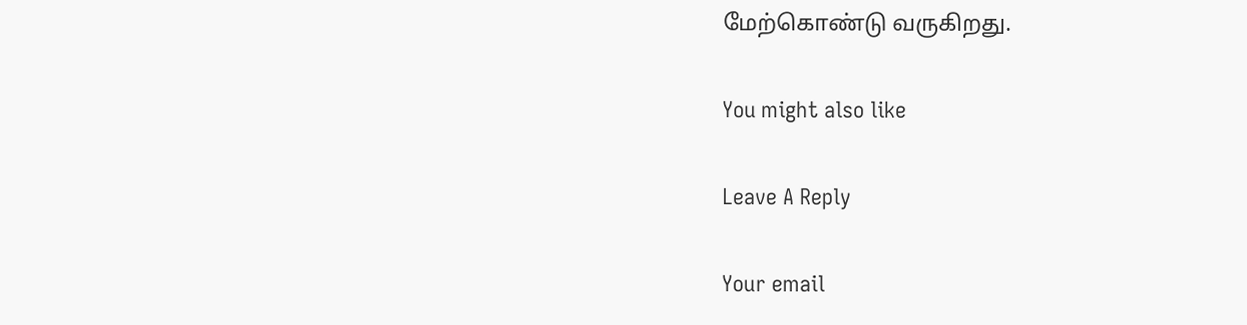மேற்கொண்டு வருகிறது.

You might also like

Leave A Reply

Your email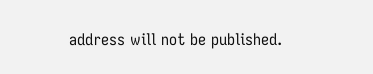address will not be published.